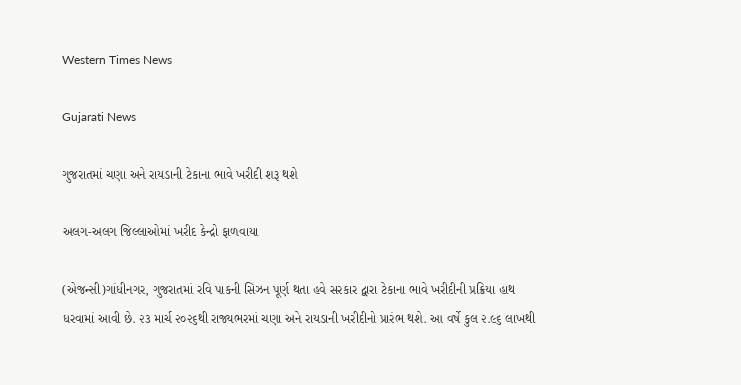Western Times News

Gujarati News

ગુજરાતમાં ચણા અને રાયડાની ટેકાના ભાવે ખરીદી શરૂ થશે

અલગ-અલગ જિલ્લાઓમાં ખરીદ કેન્દ્રો ફાળવાયા

(એજન્સી)ગાંધીનગર, ગુજરાતમાં રવિ પાકની સિઝન પૂર્ણ થતા હવે સરકાર દ્વારા ટેકાના ભાવે ખરીદીની પ્રક્રિયા હાથ ધરવામાં આવી છે. ૨૩ માર્ચ ૨૦૨૬થી રાજ્યભરમાં ચણા અને રાયડાની ખરીદીનો પ્રારંભ થશે. આ વર્ષે કુલ ૨.૯૬ લાખથી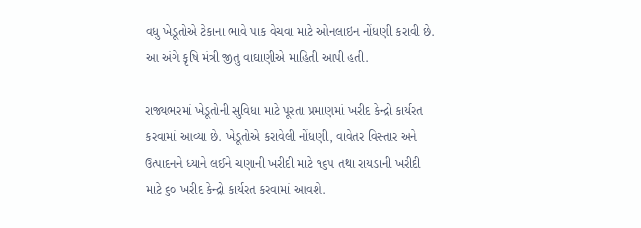વધુ ખેડૂતોએ ટેકાના ભાવે પાક વેચવા માટે ઓનલાઇન નોંધણી કરાવી છે. આ અંગે કૃષિ મંત્રી જીતુ વાઘાણીએ માહિતી આપી હતી.

રાજ્યભરમાં ખેડૂતોની સુવિધા માટે પૂરતા પ્રમાણમાં ખરીદ કેન્દ્રો કાર્યરત કરવામાં આવ્યા છે. ખેડૂતોએ કરાવેલી નોંધણી, વાવેતર વિસ્તાર અને ઉત્પાદનને ધ્યાને લઈને ચણાની ખરીદી માટે ૧૬૫ તથા રાયડાની ખરીદી માટે ૬૦ ખરીદ કેન્દ્રો કાર્યરત કરવામાં આવશે.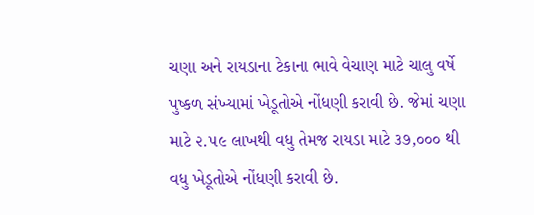ચણા અને રાયડાના ટેકાના ભાવે વેચાણ માટે ચાલુ વર્ષે પુષ્કળ સંખ્યામાં ખેડૂતોએ નોંધણી કરાવી છે. જેમાં ચણા માટે ૨.૫૯ લાખથી વધુ તેમજ રાયડા માટે ૩૭,૦૦૦ થી વધુ ખેડૂતોએ નોંધણી કરાવી છે.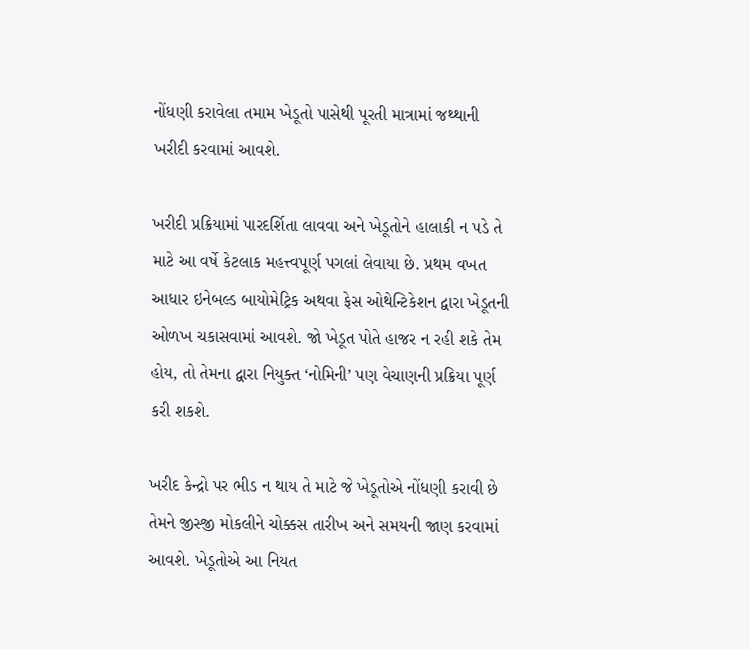નોંધણી કરાવેલા તમામ ખેડૂતો પાસેથી પૂરતી માત્રામાં જથ્થાની ખરીદી કરવામાં આવશે.

ખરીદી પ્રક્રિયામાં પારદર્શિતા લાવવા અને ખેડૂતોને હાલાકી ન પડે તે માટે આ વર્ષે કેટલાક મહત્ત્વપૂર્ણ પગલાં લેવાયા છે. પ્રથમ વખત આધાર ઇનેબલ્ડ બાયોમેટ્રિક અથવા ફેસ ઓથેન્ટિકેશન દ્વારા ખેડૂતની ઓળખ ચકાસવામાં આવશે. જો ખેડૂત પોતે હાજર ન રહી શકે તેમ હોય, તો તેમના દ્વારા નિયુક્ત ‘નોમિની’ પણ વેચાણની પ્રક્રિયા પૂર્ણ કરી શકશે.

ખરીદ કેન્દ્રો પર ભીડ ન થાય તે માટે જે ખેડૂતોએ નોંધણી કરાવી છે તેમને જીસ્જી મોકલીને ચોક્કસ તારીખ અને સમયની જાણ કરવામાં આવશે. ખેડૂતોએ આ નિયત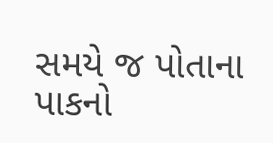સમયે જ પોતાના પાકનો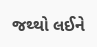જથ્થો લઈને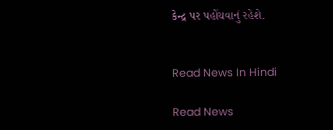કેન્દ્ર પર પહોંચવાનું રહેશે.


Read News In Hindi

Read News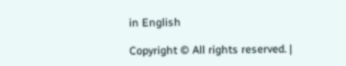in English

Copyright © All rights reserved. |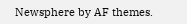Newsphere by AF themes.